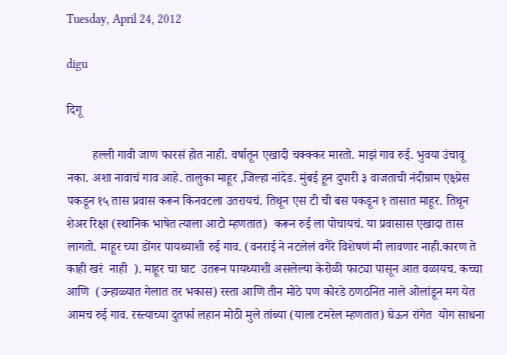Tuesday, April 24, 2012

digu

दिगू

        हल्ली गावी जाण फारसं होत नाही. वर्षातून एखादी चक्क्कर मारतो. माझं गाव रुई. भुवया उंचावू नका. अशा नावाचं गाव आहे. तालुका माहूर ,जिल्हा नांदेड. मुंबई हून दुपारी ३ वाजताची नंदीग्राम एक्ष्प्रेस पकडून १५ तास प्रवास करून किनवटला उतरायचं. तिथून एस टी ची बस पकडून १ तासात माहूर. तिथून शेअर रिक्षा (स्थानिक भाषेत त्याला आटो म्हणतात)  करून रुई ला पोचायचं. या प्रवासास एखादा तास लागतो. माहूर च्या डोंगर पायथ्याशी रुई गाव. (वनराई ने नटलेलं वगैरे विशेषणं मी लावणार नाही.कारण ते काही खरं  नाही  ). माहूर चा घाट  उतरून पायथ्याशी असलेल्या केरोळी फाट्या पासून आत वळायच. कच्चा आणि  (उन्हाळ्यात गेलात तर भकास) रस्ता आणि तीन मोठे पण कोरडे ठणठनित नाले ओलांडून मग येत आमच रुई गाव. रस्त्याच्या दुतर्फा लहान मोठी मुले तांब्या (याला टमरेल म्हणतात) घेऊन रांगेत  योग साधना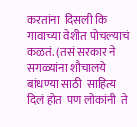करतांना  दिसली कि गावाच्या वेशीत पोचल्याचं कळतं. (तसं सरकार ने सगळ्यांना शौचालये बांधण्या साठी  साहित्य दिलं होत  पण लोकांनी  ते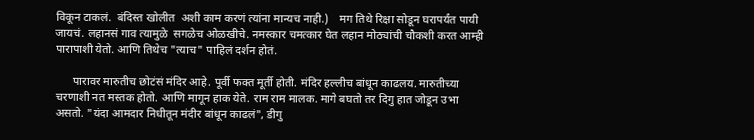विकून टाकलं.  बंदिस्त खोलीत  अशी काम करणं त्यांना मान्यच नाही.)    मग तिथे रिक्षा सोडून घरापर्यंत पायी जायचं. लहानसं गाव त्यामुळे  सगळेच ओळखीचे. नमस्कार चमत्कार घेत लहान मोठ्यांची चौकशी करत आम्ही पारापाशी येतो. आणि तिथेच "त्याच" पाहिलं दर्शन होतं.

      पारावर मारुतीच छोटंसं मंदिर आहे. पूर्वी फक्त मूर्ती होती. मंदिर हल्लीच बांधून काढलय. मारुतीच्या चरणाशी नत मस्तक होतो. आणि मागून हाक येते. राम राम मालक. मागे बघतो तर दिगु हात जोडून उभा असतो. "यंदा आमदार निधीतून मंदीर बांधून काढलं", डीगु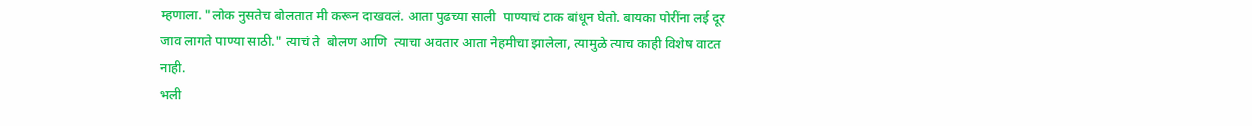म्हणाला. "लोक नुसतेच बोलतात मी करून दाखवलं. आता पुढच्या साली  पाण्याचं टाक बांधून घेतो. बायका पोरींना लई दूर जाव लागते पाण्या साठी." त्याचं ते  बोलण आणि  त्याचा अवतार आता नेहमीचा झालेला, त्यामुळे त्याच काही विशेष वाटत नाही.
भली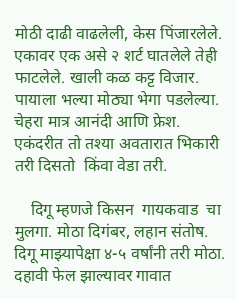मोठी दाढी वाढलेली, केस पिंजारलेले. एकावर एक असे २ शर्ट घातलेले तेही फाटलेले. खाली कळ कट्ट विजार. पायाला भल्या मोठ्या भेगा पडलेल्या. चेहरा मात्र आनंदी आणि फ्रेश.
एकंदरीत तो तश्या अवतारात भिकारी तरी दिसतो  किंवा वेडा तरी.

    दिगू म्हणजे किसन  गायकवाड  चा मुलगा. मोठा दिगंबर, लहान संतोष. दिगू माझ्यापेक्षा ४-५ वर्षांनी तरी मोठा.
दहावी फेल झाल्यावर गावात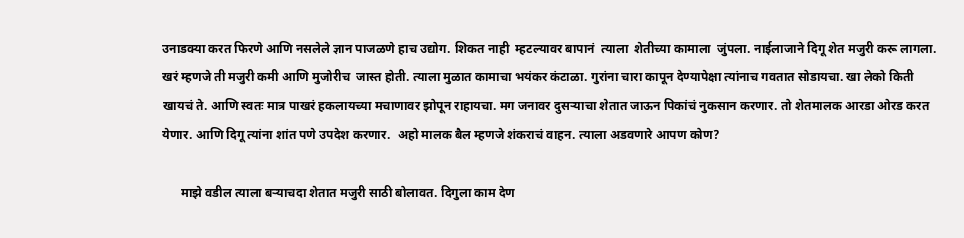उनाडक्या करत फिरणे आणि नसलेले ज्ञान पाजळणे हाच उद्योग. शिकत नाही  म्हटल्यावर बापानं  त्याला  शेतीच्या कामाला  जुंपला. नाईलाजाने दिगू शेत मजुरी करू लागला. खरं म्हणजे ती मजुरी कमी आणि मुजोरीच  जास्त होती. त्याला मुळात कामाचा भयंकर कंटाळा. गुरांना चारा कापून देण्यापेक्षा त्यांनाच गवतात सोडायचा. खा लेको किती खायचं ते. आणि स्वतः मात्र पाखरं हकलायच्या मचाणावर झोपून राहायचा. मग जनावर दुसऱ्याचा शेतात जाऊन पिकांचं नुकसान करणार. तो शेतमालक आरडा ओरड करत येणार. आणि दिगू त्यांना शांत पणे उपदेश करणार.  अहो मालक बैल म्हणजे शंकराचं वाहन. त्याला अडवणारे आपण कोण?

      माझे वडील त्याला बऱ्याचदा शेतात मजुरी साठी बोलावत. दिगुला काम देण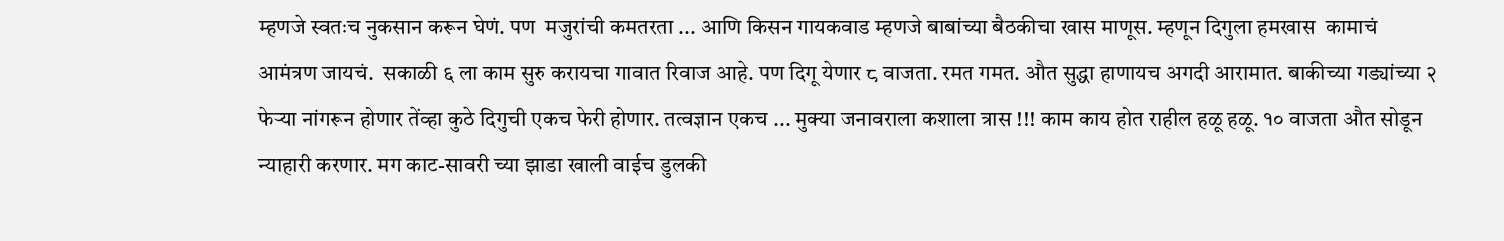म्हणजे स्वतःच नुकसान करून घेणं. पण  मजुरांची कमतरता ... आणि किसन गायकवाड म्हणजे बाबांच्या बैठकीचा खास माणूस. म्हणून दिगुला हमखास  कामाचं आमंत्रण जायचं.  सकाळी ६ ला काम सुरु करायचा गावात रिवाज आहे. पण दिगू येणार ८ वाजता. रमत गमत. औत सुद्धा हाणायच अगदी आरामात. बाकीच्या गड्यांच्या २ फेऱ्या नांगरून होणार तेंव्हा कुठे दिगुची एकच फेरी होणार. तत्वज्ञान एकच ... मुक्या जनावराला कशाला त्रास !!! काम काय होत राहील हळू हळू. १० वाजता औत सोडून न्याहारी करणार. मग काट-सावरी च्या झाडा खाली वाईच डुलकी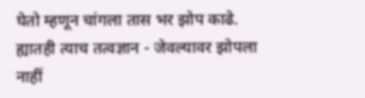घेतो म्हणून चांगला तास भर झोप काढे. ह्यातही त्याच तत्वज्ञान - जेवल्यावर झोपला नाहीं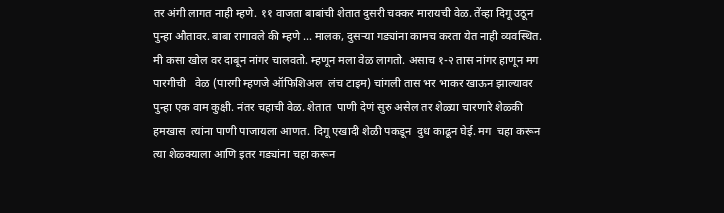तर अंगी लागत नाही म्हणे. ११ वाजता बाबांची शेतात दुसरी चक्कर मारायची वेळ. तेंव्हा दिगू उठून पुन्हा औतावर. बाबा रागावले की म्हणे ... मालक, दुसऱ्या गड्यांना कामच करता येत नाही व्यवस्थित. मी कसा खोल वर दाबून नांगर चालवतो. म्हणून मला वेळ लागतो. असाच १-२ तास नांगर हाणून मग पारगीची   वेळ (पारगी म्हणजे ऑफिशिअल  लंच टाइम) चांगली तास भर भाकर खाऊन झाल्यावर पुन्हा एक वाम कुक्षी. नंतर चहाची वेळ. शेतात  पाणी देणं सुरु असेल तर शेळ्या चारणारे शेळ्की हमखास  त्यांना पाणी पाजायला आणत. दिगू एखादी शेळी पकडून  दुध काढून घेई. मग  चहा करून  त्या शेळ्क्याला आणि इतर गड्यांना चहा करून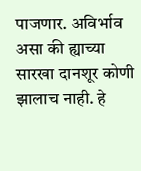पाजणार. अविर्भाव असा की ह्याच्या सारखा दानशूर कोणी झालाच नाही. हे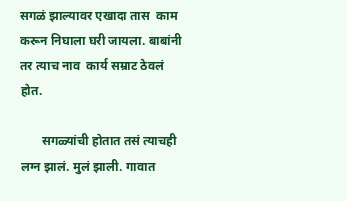सगळं झाल्यावर एखादा तास  काम  करून निघाला घरी जायला. बाबांनी तर त्याच नाव  कार्य सम्राट ठेवलं होत.

       सगळ्यांची होतात तसं त्याचही लग्न झालं. मुलं झाली. गावात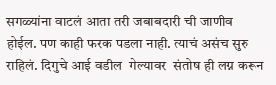सगळ्यांना वाटलं आता तरी जबाबदारी ची जाणीव होईल. पण काही फरक पडला नाही. त्याचं असंच सुरु राहिलं. दिगुचे आई वडील  गेल्यावर  संतोष ही लग्न करून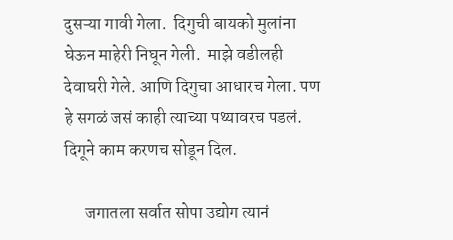दुसऱ्या गावी गेला.  दिगुची बायको मुलांना घेऊन माहेरी निघून गेली.  माझे वडीलही देवाघरी गेले. आणि दिगुचा आधारच गेला. पण हे सगळं जसं काही त्याच्या पथ्यावरच पडलं. दिगूने काम करणच सोडून दिल.

      जगातला सर्वात सोपा उद्योग त्यानं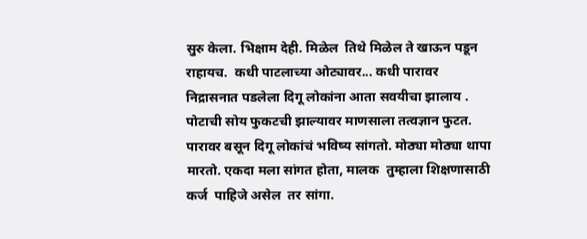सुरु केला. भिक्षाम देही. मिळेल  तिथे मिळेल ते खाऊन पडून राहायच.  कधी पाटलाच्या ओट्यावर... कधी पारावर निद्रासनात पडलेला दिगू लोकांना आता सवयीचा झालाय . पोटाची सोय फुकटची झाल्यावर माणसाला तत्वज्ञान फुटत. पारावर बसून दिगू लोकांचं भविष्य सांगतो. मोठ्या मोठ्या थापा मारतो. एकदा मला सांगत होता, मालक  तुम्हाला शिक्षणासाठी कर्ज  पाहिजे असेल  तर सांगा.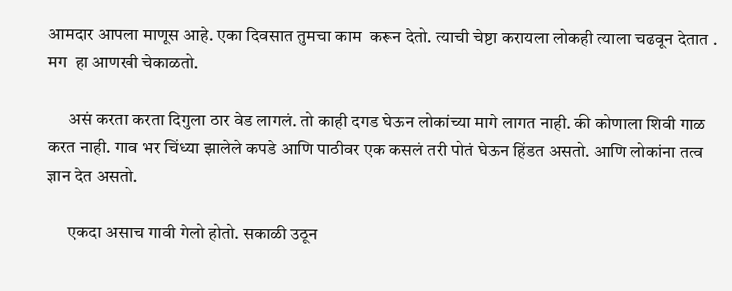आमदार आपला माणूस आहे. एका दिवसात तुमचा काम  करून देतो. त्याची चेष्टा करायला लोकही त्याला चढवून देतात . मग  हा आणखी चेकाळतो.

      असं करता करता दिगुला ठार वेड लागलं. तो काही दगड घेऊन लोकांच्या मागे लागत नाही. की कोणाला शिवी गाळ करत नाही. गाव भर चिंध्या झालेले कपडे आणि पाठीवर एक कसलं तरी पोतं घेऊन हिंडत असतो. आणि लोकांना तत्व ज्ञान देत असतो.

      एकदा असाच गावी गेलो होतो. सकाळी उठून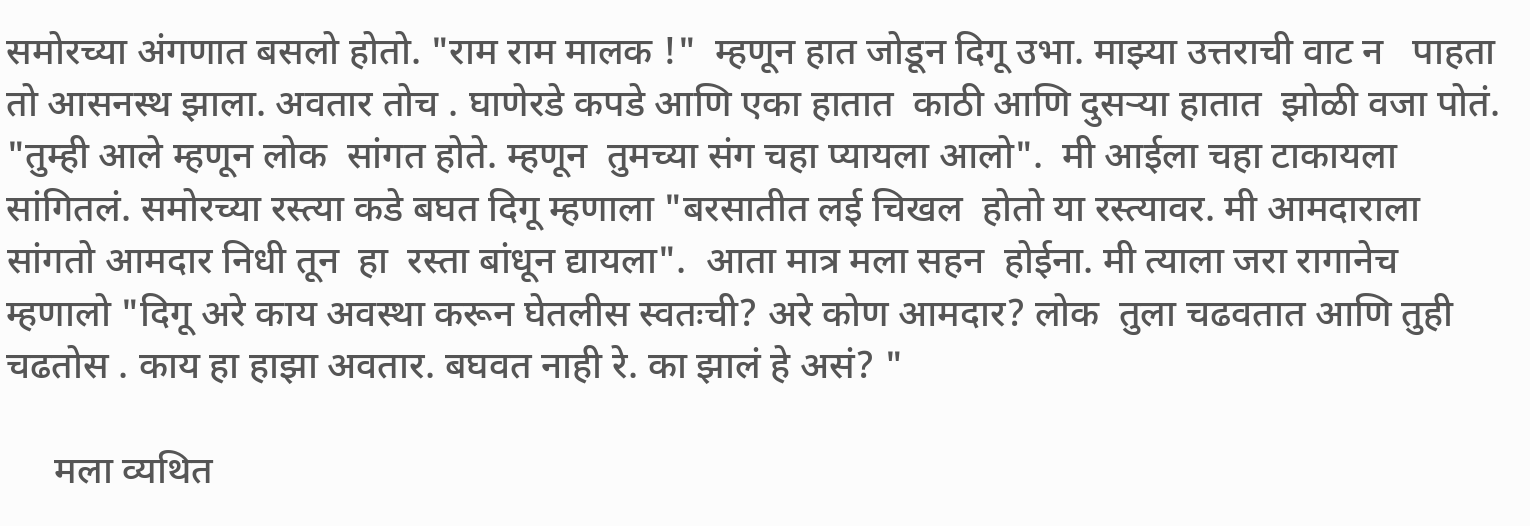समोरच्या अंगणात बसलो होतो. "राम राम मालक !"  म्हणून हात जोडून दिगू उभा. माझ्या उत्तराची वाट न   पाहता तो आसनस्थ झाला. अवतार तोच . घाणेरडे कपडे आणि एका हातात  काठी आणि दुसऱ्या हातात  झोळी वजा पोतं. "तुम्ही आले म्हणून लोक  सांगत होते. म्हणून  तुमच्या संग चहा प्यायला आलो".  मी आईला चहा टाकायला सांगितलं. समोरच्या रस्त्या कडे बघत दिगू म्हणाला "बरसातीत लई चिखल  होतो या रस्त्यावर. मी आमदाराला सांगतो आमदार निधी तून  हा  रस्ता बांधून द्यायला".  आता मात्र मला सहन  होईना. मी त्याला जरा रागानेच  म्हणालो "दिगू अरे काय अवस्था करून घेतलीस स्वतःची? अरे कोण आमदार? लोक  तुला चढवतात आणि तुही चढतोस . काय हा हाझा अवतार. बघवत नाही रे. का झालं हे असं? "

     मला व्यथित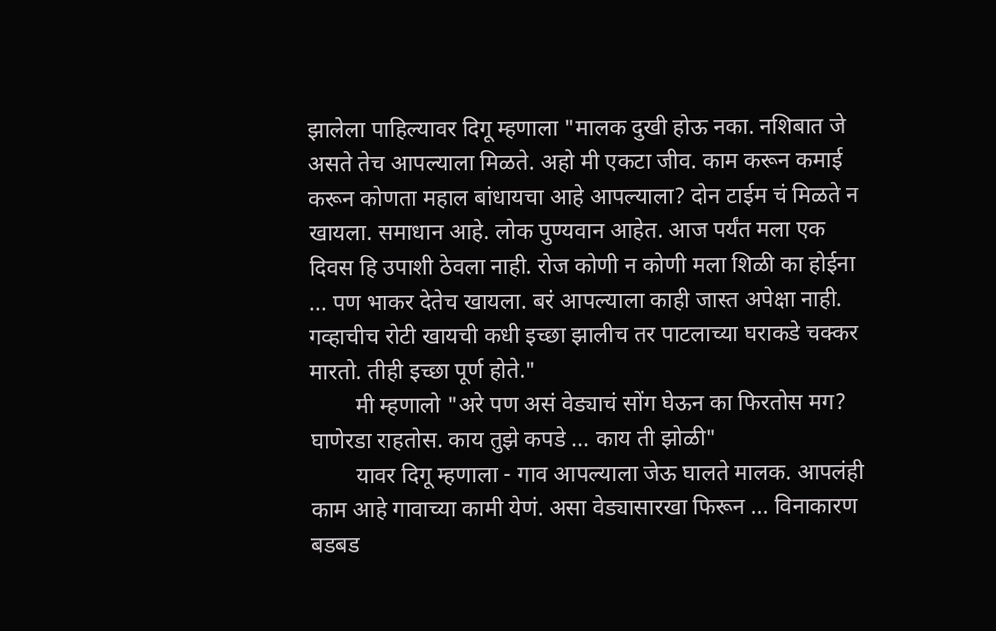झालेला पाहिल्यावर दिगू म्हणाला "मालक दुखी होऊ नका. नशिबात जे असते तेच आपल्याला मिळते. अहो मी एकटा जीव. काम करून कमाई करून कोणता महाल बांधायचा आहे आपल्याला? दोन टाईम चं मिळते न खायला. समाधान आहे. लोक पुण्यवान आहेत. आज पर्यंत मला एक दिवस हि उपाशी ठेवला नाही. रोज कोणी न कोणी मला शिळी का होईना ... पण भाकर देतेच खायला. बरं आपल्याला काही जास्त अपेक्षा नाही. गव्हाचीच रोटी खायची कधी इच्छा झालीच तर पाटलाच्या घराकडे चक्कर मारतो. तीही इच्छा पूर्ण होते."
        मी म्हणालो "अरे पण असं वेड्याचं सोंग घेऊन का फिरतोस मग? घाणेरडा राहतोस. काय तुझे कपडे ... काय ती झोळी"
        यावर दिगू म्हणाला - गाव आपल्याला जेऊ घालते मालक. आपलंही काम आहे गावाच्या कामी येणं. असा वेड्यासारखा फिरून ... विनाकारण बडबड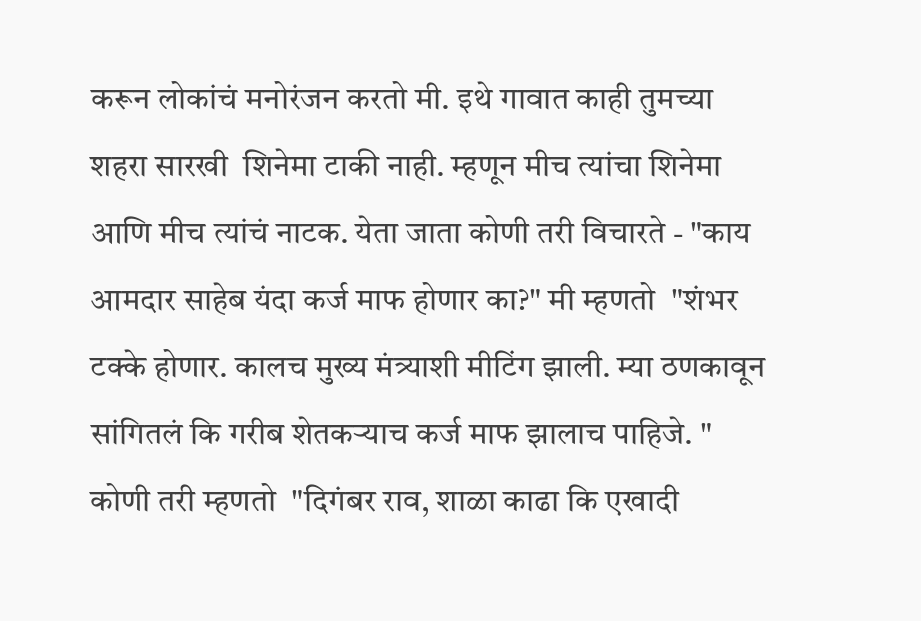करून लोकांचं मनोरंजन करतो मी. इथे गावात काही तुमच्या  शहरा सारखी  शिनेमा टाकी नाही. म्हणून मीच त्यांचा शिनेमा आणि मीच त्यांचं नाटक. येता जाता कोणी तरी विचारते - "काय आमदार साहेब यंदा कर्ज माफ होणार का?" मी म्हणतो  "शंभर टक्के होणार. कालच मुख्य मंत्र्याशी मीटिंग झाली. म्या ठणकावून सांगितलं कि गरीब शेतकऱ्याच कर्ज माफ झालाच पाहिजे. " कोणी तरी म्हणतो  "दिगंबर राव, शाळा काढा कि एखादी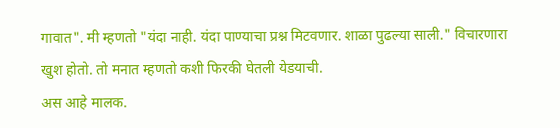गावात". मी म्हणतो "यंदा नाही. यंदा पाण्याचा प्रश्न मिटवणार. शाळा पुढल्या साली." विचारणारा खुश होतो. तो मनात म्हणतो कशी फिरकी घेतली येडयाची.
अस आहे मालक.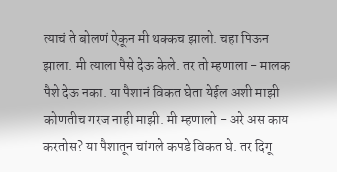त्याचं ते बोलणं ऐकून मी थक्कच झालो. चहा पिऊन झाला. मी त्याला पैसे देऊ केले. तर तो म्हणाला - मालक पैशे देऊ नका. या पैशानं विकत घेता येईल अशी माझी कोणतीच गरज नाही माझी. मी म्हणालो - अरे अस काय करतोस? या पैशातून चांगले कपडे विकत घे. तर दिगू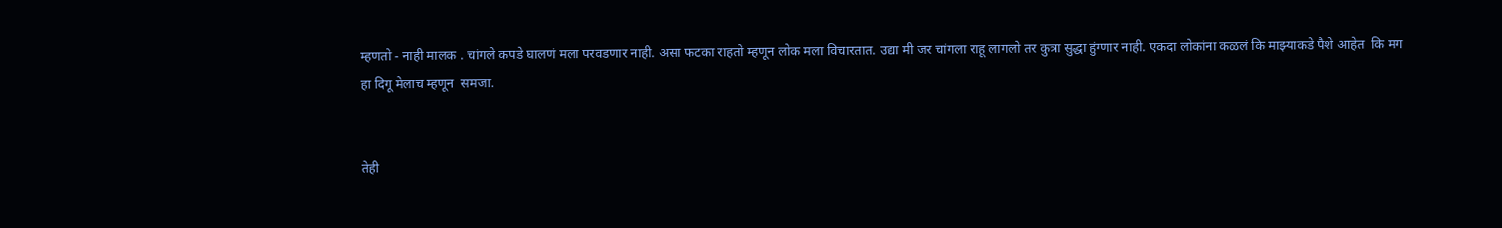म्हणतो - नाही मालक . चांगले कपडे घालणं मला परवडणार नाही. असा फटका राहतो म्हणून लोक मला विचारतात. उद्या मी जर चांगला राहू लागलो तर कुत्रा सुद्धा हुंग्णार नाही. एकदा लोकांना कळलं कि माझ्याकडे पैशे आहेत  कि मग हा दिगू मेलाच म्हणून  समजा.


तेही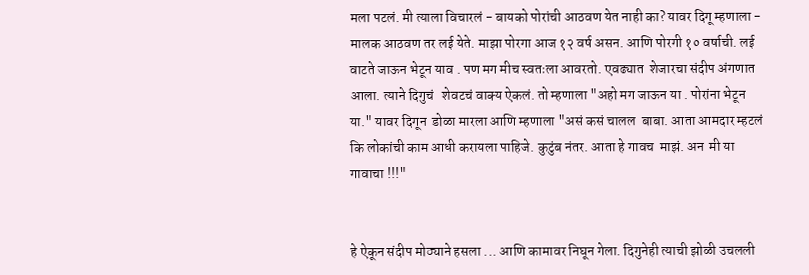मला पटलं. मी त्याला विचारलं - बायको पोरांची आठवण येत नाही का? यावर दिगू म्हणाला - मालक आठवण तर लई येते. माझा पोरगा आज १२ वर्ष असन. आणि पोरगी १० वर्षाची. लई वाटते जाऊन भेटून याव . पण मग मीच स्वतःला आवरतो. एवढ्यात  शेजारचा संदीप अंगणात आला. त्याने दिगुचं   शेवटचं वाक्य ऐकलं. तो म्हणाला "अहो मग जाऊन या . पोरांना भेटून या." यावर दिगून  डोळा मारला आणि म्हणाला "असं कसं चालल  बाबा. आता आमदार म्हटलं कि लोकांची काम आधी करायला पाहिजे. कुटुंब नंतर. आता हे गावच  माझं. अन  मी या गावाचा !!!"


हे ऐकून संदीप मोठ्याने हसला ... आणि कामावर निघून गेला. दिगुनेही त्याची झोळी उचलली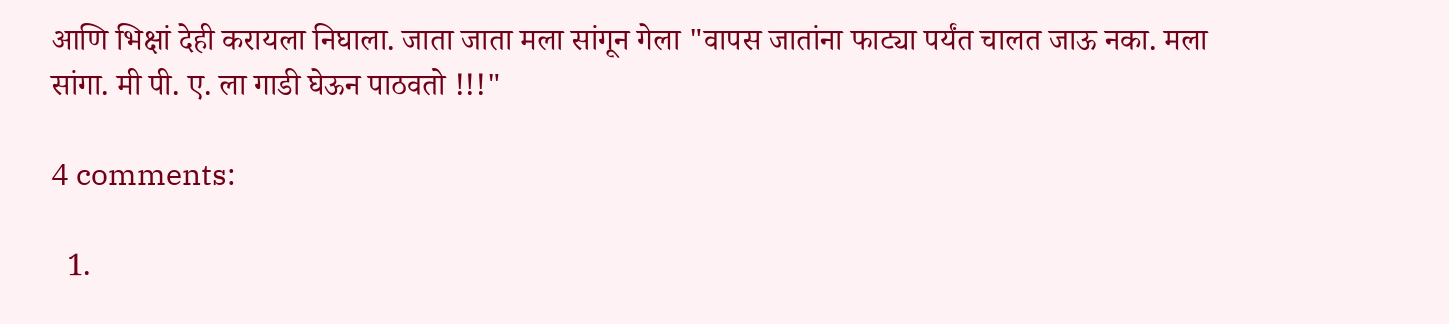आणि भिक्षां देही करायला निघाला. जाता जाता मला सांगून गेला "वापस जातांना फाट्या पर्यंत चालत जाऊ नका. मला सांगा. मी पी. ए. ला गाडी घेऊन पाठवतो !!!"

4 comments:

  1.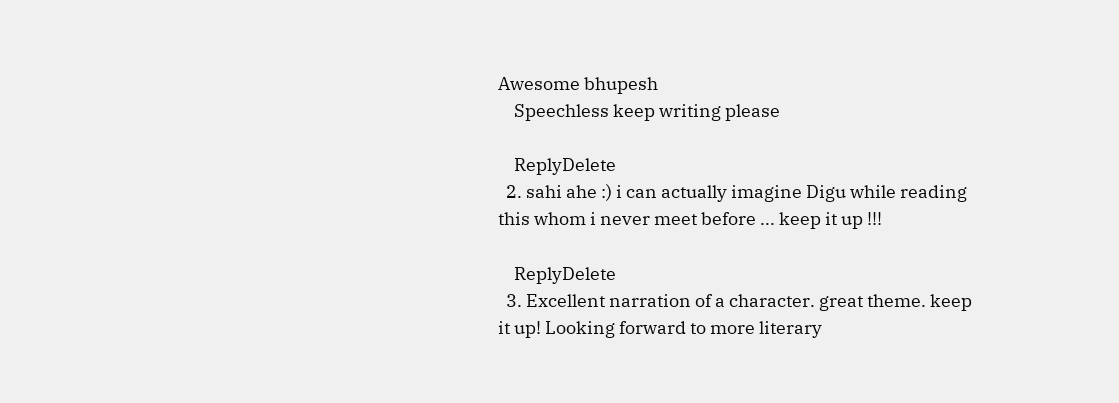Awesome bhupesh
    Speechless keep writing please

    ReplyDelete
  2. sahi ahe :) i can actually imagine Digu while reading this whom i never meet before ... keep it up !!!

    ReplyDelete
  3. Excellent narration of a character. great theme. keep it up! Looking forward to more literary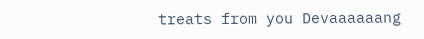treats from you Devaaaaaang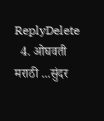ReplyDelete
  4. ओघवती मराठी ...सुंदर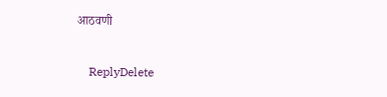आठवणी

    ReplyDelete